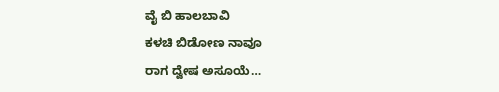ವೈ ಬಿ ಹಾಲಬಾವಿ
ಕಳಚಿ ಬಿಡೋಣ ನಾವೂ
ರಾಗ ದ್ವೇಷ ಅಸೂಯೆ…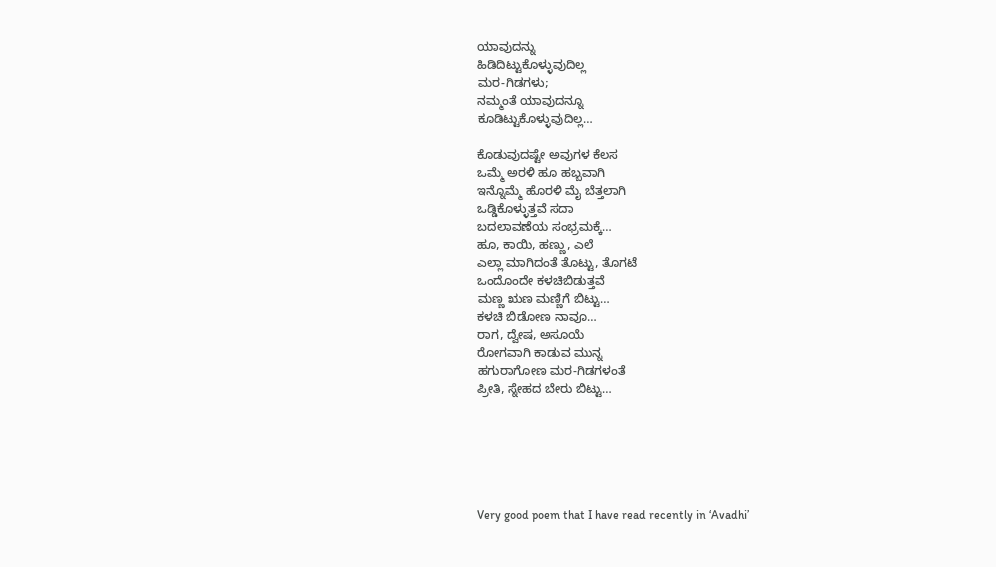ಯಾವುದನ್ನು
ಹಿಡಿದಿಟ್ಟುಕೊಳ್ಳುವುದಿಲ್ಲ
ಮರ-ಗಿಡಗಳು;
ನಮ್ಮಂತೆ ಯಾವುದನ್ನೂ
ಕೂಡಿಟ್ಟುಕೊಳ್ಳುವುದಿಲ್ಲ…

ಕೊಡುವುದಷ್ಟೇ ಅವುಗಳ ಕೆಲಸ
ಒಮ್ಮೆ ಅರಳಿ ಹೂ ಹಬ್ಬವಾಗಿ
ಇನ್ನೊಮ್ಮೆ ಹೊರಳಿ ಮೈ ಬೆತ್ತಲಾಗಿ
ಒಡ್ಡಿಕೊಳ್ಳುತ್ತವೆ ಸದಾ
ಬದಲಾವಣೆಯ ಸಂಭ್ರಮಕ್ಕೆ…
ಹೂ, ಕಾಯಿ, ಹಣ್ಣು, ಎಲೆ
ಎಲ್ಲಾ ಮಾಗಿದಂತೆ ತೊಟ್ಟು, ತೊಗಟೆ
ಒಂದೊಂದೇ ಕಳಚಿಬಿಡುತ್ತವೆ
ಮಣ್ಣ ಋಣ ಮಣ್ಣಿಗೆ ಬಿಟ್ಟು…
ಕಳಚಿ ಬಿಡೋಣ ನಾವೂ…
ರಾಗ, ದ್ವೇಷ, ಅಸೂಯೆ
ರೋಗವಾಗಿ ಕಾಡುವ ಮುನ್ನ
ಹಗುರಾಗೋಣ ಮರ-ಗಿಡಗಳಂತೆ
ಪ್ರೀತಿ, ಸ್ನೇಹದ ಬೇರು ಬಿಟ್ಟು…






Very good poem that I have read recently in ‘Avadhi’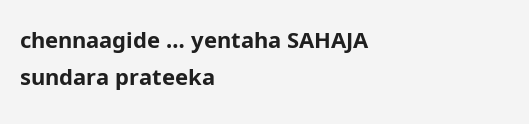chennaagide … yentaha SAHAJA sundara prateeka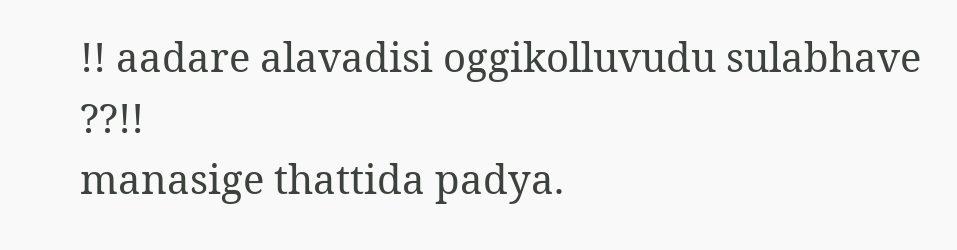!! aadare alavadisi oggikolluvudu sulabhave ??!!
manasige thattida padya.